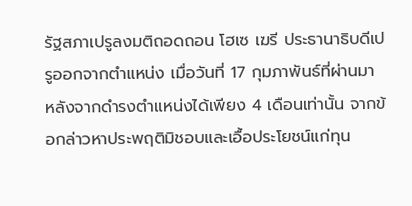รัฐสภาเปรูลงมติถอดถอน โฮเซ เฆรี ประธานาธิบดีเปรูออกจากตำแหน่ง เมื่อวันที่ 17 กุมภาพันธ์ที่ผ่านมา หลังจากดำรงตำแหน่งได้เพียง 4 เดือนเท่านั้น จากข้อกล่าวหาประพฤติมิชอบและเอื้อประโยชน์แก่ทุน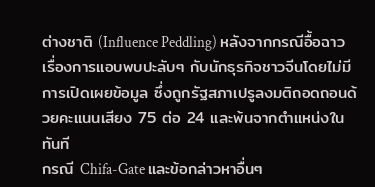ต่างชาติ (Influence Peddling) หลังจากกรณีอื้อฉาวเรื่องการแอบพบปะลับๆ กับนักธุรกิจชาวจีนโดยไม่มีการเปิดเผยข้อมูล ซึ่งถูกรัฐสภาเปรูลงมติถอดถอนด้วยคะแนนเสียง 75 ต่อ 24 และพ้นจากตำแหน่งในทันที
กรณี Chifa-Gate และข้อกล่าวหาอื่นๆ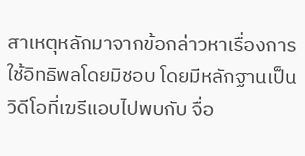สาเหตุหลักมาจากข้อกล่าวหาเรื่องการใช้อิทธิพลโดยมิชอบ โดยมีหลักฐานเป็นวิดีโอที่เฆรีแอบไปพบกับ จื่อ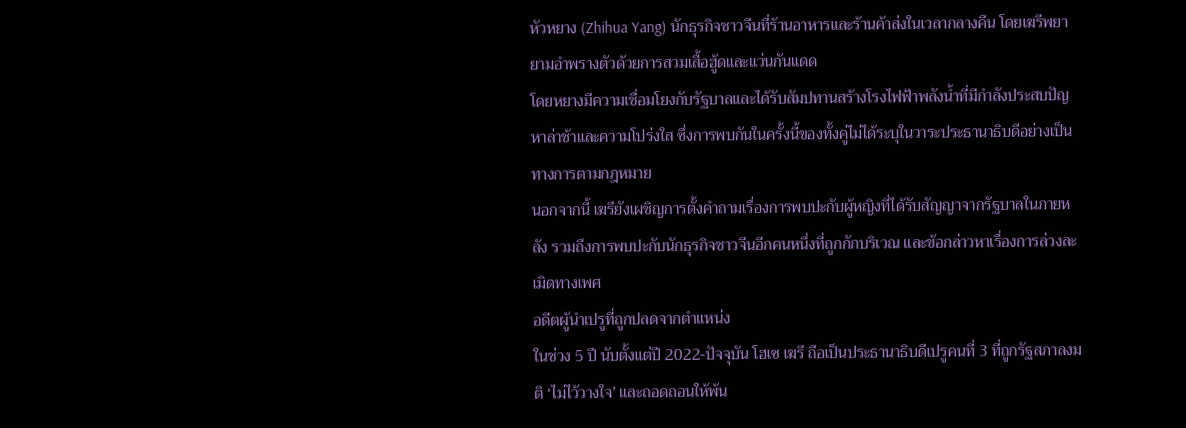หัวหยาง (Zhihua Yang) นักธุรกิจชาวจีนที่ร้านอาหารและร้านค้าส่งในเวลากลางคืน โดยเฆรีพยายามอำพรางตัวด้วยการสวมเสื้อฮู้ดและแว่นกันแดด
โดยหยางมีความเชื่อมโยงกับรัฐบาลและได้รับสัมปทานสร้างโรงไฟฟ้าพลังน้ำที่มีกำลังประสบปัญหาล่าช้าและความโปร่งใส ซึ่งการพบกันในครั้งนี้ของทั้งคู่ไม่ได้ระบุในวาระประธานาธิบดีอย่างเป็นทางการตามกฎหมาย
นอกจากนี้ เฆรียังเผชิญการตั้งคำถามเรื่องการพบปะกับผู้หญิงที่ได้รับสัญญาจากรัฐบาลในภายหลัง รวมถึงการพบปะกับนักธุรกิจชาวจีนอีกคนหนึ่งที่ถูกกักบริเวณ และข้อกล่าวหาเรื่องการล่วงละเมิดทางเพศ
อดีตผู้นำเปรูที่ถูกปลดจากตำแหน่ง
ในช่วง 5 ปี นับตั้งแต่ปี 2022-ปัจจุบัน โฮเซ เฆรี ถือเป็นประธานาธิบดีเปรูคนที่ 3 ที่ถูกรัฐสภาลงมติ ‘ไม่ไว้วางใจ’ และถอดถอนให้พ้น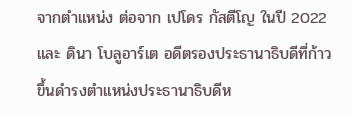จากตำแหน่ง ต่อจาก เปโดร กัสตีโญ ในปี 2022 และ ดินา โบลูอาร์เต อดีตรองประธานาธิบดีที่ก้าวขึ้นดำรงตำแหน่งประธานาธิบดีห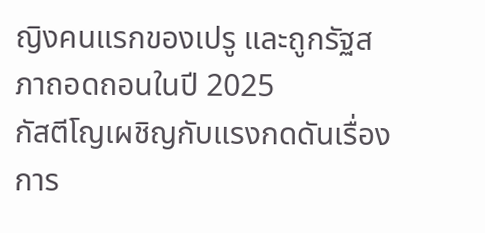ญิงคนแรกของเปรู และถูกรัฐสภาถอดถอนในปี 2025
กัสตีโญเผชิญกับแรงกดดันเรื่องการ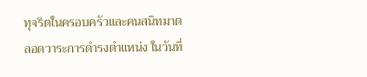ทุจริตในครอบครัวและคนสนิทมาตลอดวาระการดำรงตำแหน่ง ในวันที่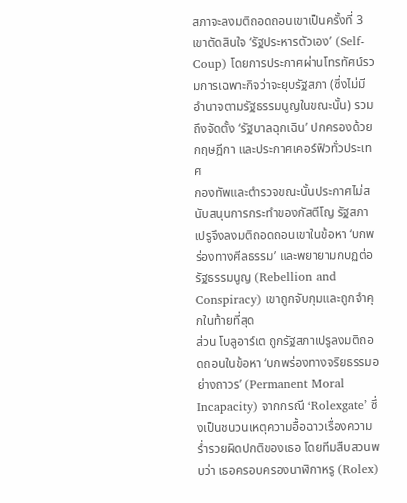สภาจะลงมติถอดถอนเขาเป็นครั้งที่ 3 เขาตัดสินใจ ‘รัฐประหารตัวเอง’ (Self-Coup) โดยการประกาศผ่านโทรทัศน์รวมการเฉพาะกิจว่าจะยุบรัฐสภา (ซึ่งไม่มีอำนาจตามรัฐธรรมนูญในขณะนั้น) รวมถึงจัดตั้ง ‘รัฐบาลฉุกเฉิน’ ปกครองด้วยกฤษฎีกา และประกาศเคอร์ฟิวทั่วประเทศ
กองทัพและตำรวจขณะนั้นประกาศไม่สนับสนุนการกระทำของกัสตีโญ รัฐสภาเปรูจึงลงมติถอดถอนเขาในข้อหา ‘บกพร่องทางศีลธรรม’ และพยายามกบฏต่อรัฐธรรมนูญ (Rebellion and Conspiracy) เขาถูกจับกุมและถูกจำคุกในท้ายที่สุด
ส่วน โบลูอาร์เต ถูกรัฐสภาเปรูลงมติถอดถอนในข้อหา ‘บกพร่องทางจริยธรรมอย่างถาวร’ (Permanent Moral Incapacity) จากกรณี ‘Rolexgate’ ซึ่งเป็นชนวนเหตุความอื้อฉาวเรื่องความร่ำรวยผิดปกติของเธอ โดยทีมสืบสวนพบว่า เธอครอบครองนาฬิกาหรู (Rolex)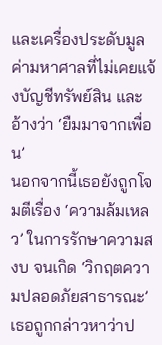และเครื่องประดับมูลค่ามหาศาลที่ไม่เคยแจ้งบัญชีทรัพย์สิน และอ้างว่า ‘ยืมมาจากเพื่อน’
นอกจากนี้เธอยังถูกโจมตีเรื่อง ‘ความล้มเหลว’ ในการรักษาความสงบ จนเกิด ‘วิกฤตความปลอดภัยสาธารณะ’ เธอถูกกล่าวหาว่าป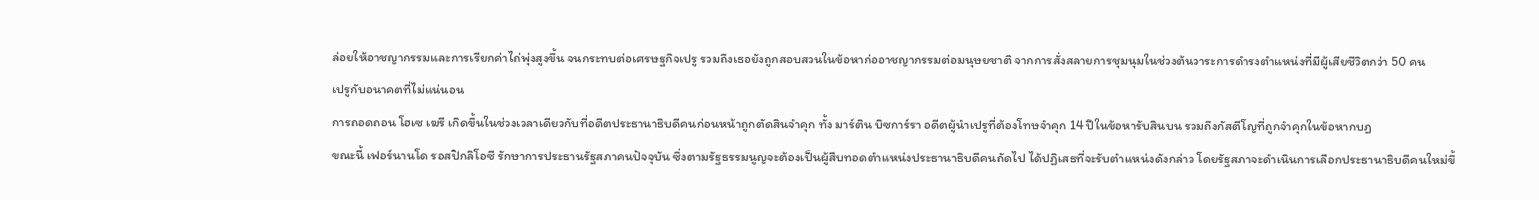ล่อยให้อาชญากรรมและการเรียกค่าไถ่พุ่งสูงขึ้น จนกระทบต่อเศรษฐกิจเปรู รวมถึงเธอยังถูกสอบสวนในข้อหาก่ออาชญากรรมต่อมนุษยชาติ จากการสั่งสลายการชุมนุมในช่วงต้นวาระการดำรงตำแหน่งที่มีผู้เสียชีวิตกว่า 50 คน
เปรูกับอนาคตที่ไม่แน่นอน
การถอดถอน โฮเซ เฆรี เกิดขึ้นในช่วงเวลาเดียวกับที่อดีตประธานาธิบดีคนก่อนหน้าถูกตัดสินจำคุก ทั้ง มาร์ติน บิซการ์รา อดีตผู้นำเปรูที่ต้องโทษจำคุก 14 ปีในข้อหารับสินบน รวมถึงกัสตีโญที่ถูกจำคุกในข้อหากบฏ
ขณะนี้ เฟอร์นานโด รอสปิกลิโอซี รักษาการประธานรัฐสภาคนปัจจุบัน ซึ่งตามรัฐธรรมนูญจะต้องเป็นผู้สืบทอดตำแหน่งประธานาธิบดีคนถัดไป ได้ปฏิเสธที่จะรับตำแหน่งดังกล่าว โดยรัฐสภาจะดำเนินการเลือกประธานาธิบดีคนใหม่ขึ้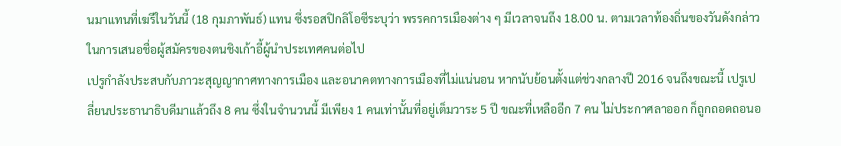นมาแทนที่เฆรีในวันนี้ (18 กุมภาพันธ์) แทน ซึ่งรอสปิกลิโอซีระบุว่า พรรคการเมืองต่าง ๆ มีเวลาจนถึง 18.00 น. ตามเวลาท้องถิ่นของวันดังกล่าว ในการเสนอชื่อผู้สมัครของตนชิงเก้าอี้ผู้นำประเทศคนต่อไป
เปรูกำลังประสบกับภาวะสุญญากาศทางการเมือง และอนาคตทางการเมืองที่ไม่แน่นอน หากนับย้อนตั้งแต่ช่วงกลางปี 2016 จนถึงขณะนี้ เปรูเปลี่ยนประธานาธิบดีมาแล้วถึง 8 คน ซึ่งในจำนวนนี้ มีเพียง 1 คนเท่านั้นที่อยู่เต็มวาระ 5 ปี ขณะที่เหลืออีก 7 คน ไม่ประกาศลาออก ก็ถูกถอดถอนอ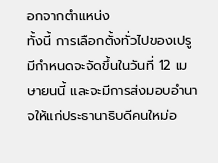อกจากตำแหน่ง
ทั้งนี้ การเลือกตั้งทั่วไปของเปรูมีกำหนดจะจัดขึ้นในวันที่ 12 เมษายนนี้ และจะมีการส่งมอบอำนาจให้แก่ประธานาธิบดีคนใหม่อ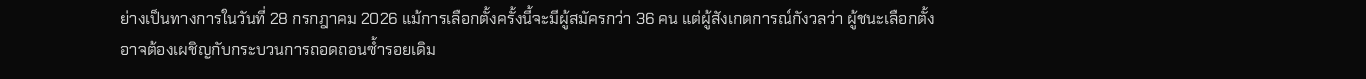ย่างเป็นทางการในวันที่ 28 กรกฎาคม 2026 แม้การเลือกตั้งครั้งนี้จะมีผู้สมัครกว่า 36 คน แต่ผู้สังเกตการณ์กังวลว่า ผู้ชนะเลือกตั้งอาจต้องเผชิญกับกระบวนการถอดถอนซ้ำรอยเดิม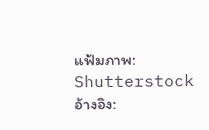แฟ้มภาพ: Shutterstock
อ้างอิง: